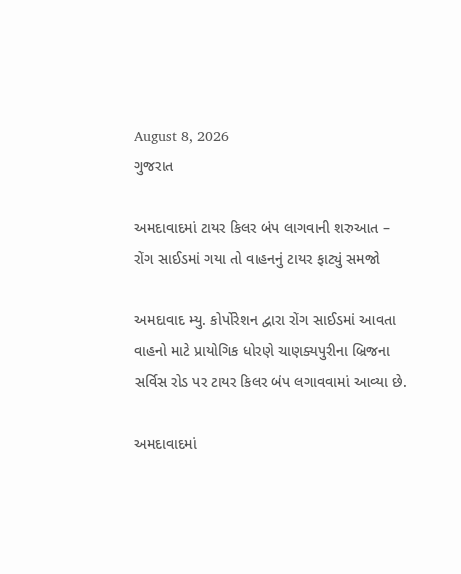August 8, 2026
ગુજરાત

અમદાવાદમાં ટાયર કિલર બંપ લાગવાની શરુઆત – રોંગ સાઈડમાં ગયા તો વાહનનું ટાયર ફાટ્યું સમજો

અમદાવાદ મ્યુ. કોર્પોરેશન દ્વારા રોંગ સાઈડમાં આવતા વાહનો માટે પ્રાયોગિક ધોરણે ચાણક્યપુરીના બ્રિજના સર્વિસ રોડ પર ટાયર કિલર બંપ લગાવવામાં આવ્યા છે.

અમદાવાદમાં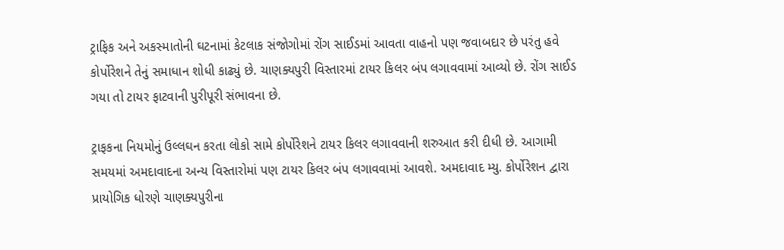ટ્રાફિક અને અકસ્માતોની ઘટનામાં કેટલાક સંજોગોમાં રોંગ સાઈડમાં આવતા વાહનો પણ જવાબદાર છે પરંતુ હવે કોર્પોરેશને તેનું સમાધાન શોધી કાઢ્યું છે. ચાણક્યપુરી વિસ્તારમાં ટાયર કિલર બંપ લગાવવામાં આવ્યો છે. રોંગ સાઈડ ગયા તો ટાયર ફાટવાની પુરીપૂરી સંભાવના છે.

ટ્રાફકના નિયમોનું ઉલ્લઘન કરતા લોકો સામે કોર્પોરેશને ટાયર કિલર લગાવવાની શરુઆત કરી દીધી છે. આગામી સમયમાં અમદાવાદના અન્ય વિસ્તારોમાં પણ ટાયર કિલર બંપ લગાવવામાં આવશે. અમદાવાદ મ્યુ. કોર્પોરેશન દ્વારા પ્રાયોગિક ધોરણે ચાણક્યપુરીના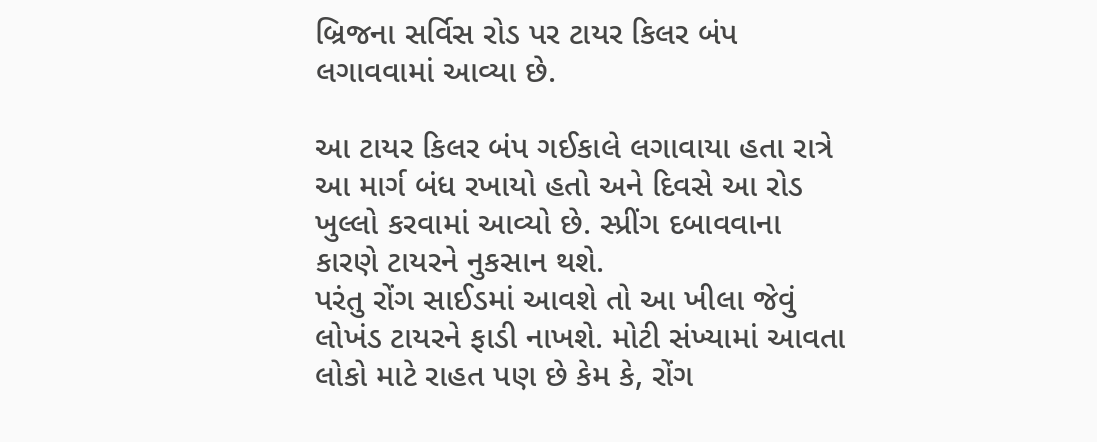બ્રિજના સર્વિસ રોડ પર ટાયર કિલર બંપ લગાવવામાં આવ્યા છે.

આ ટાયર કિલર બંપ ગઈકાલે લગાવાયા હતા રાત્રે આ માર્ગ બંધ રખાયો હતો અને દિવસે આ રોડ ખુલ્લો કરવામાં આવ્યો છે. સ્પ્રીંગ દબાવવાના કારણે ટાયરને નુકસાન થશે.
પરંતુ રોંગ સાઈડમાં આવશે તો આ ખીલા જેવું લોખંડ ટાયરને ફાડી નાખશે. મોટી સંખ્યામાં આવતા લોકો માટે રાહત પણ છે કેમ કે, રોંગ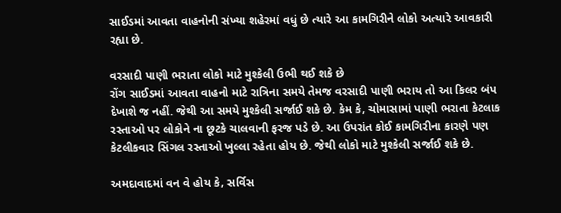સાઈડમાં આવતા વાહનોની સંખ્યા શહેરમાં વધું છે ત્યારે આ કામગિરીને લોકો અત્યારે આવકારી રહ્યા છે.

વરસાદી પાણી ભરાતા લોકો માટે મુશ્કેલી ઉભી થઈ શકે છે
રોંગ સાઈડમાં આવતા વાહનો માટે રાત્રિના સમયે તેમજ વરસાદી પાણી ભરાય તો આ કિલર બંપ દેખાશે જ નહીં. જેથી આ સમયે મુશ્કેલી સર્જાઈ શકે છે. કેમ કે, ચોમાસામાં પાણી ભરાતા કેટલાક રસ્તાઓ પર લોકોને ના છૂટકે ચાલવાની ફરજ પડે છે. આ ઉપરાંત કોઈ કામગિરીના કારણે પણ કેટલીકવાર સિંગલ રસ્તાઓ ખુલ્લા રહેતા હોય છે. જેથી લોકો માટે મુશ્કેલી સર્જાઈ શકે છે.

અમદાવાદમાં વન વે હોય કે, સર્વિસ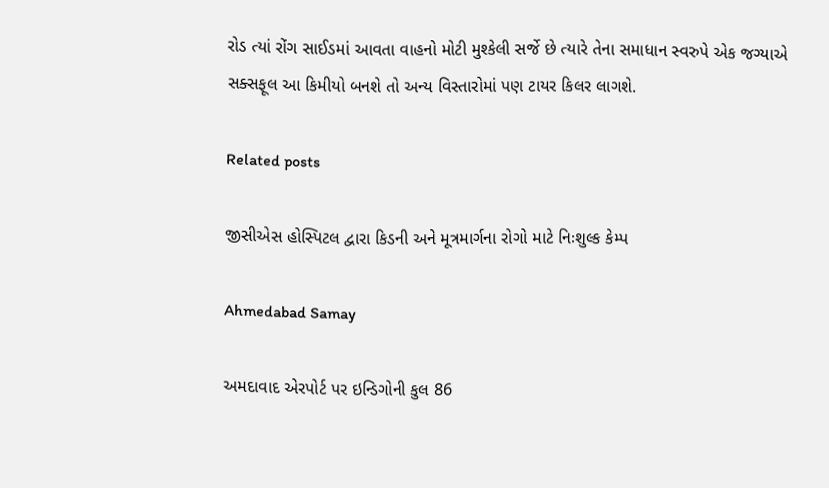રોડ ત્યાં રોંગ સાઈડમાં આવતા વાહનો મોટી મુશ્કેલી સર્જે છે ત્યારે તેના સમાધાન સ્વરુપે એક જગ્યાએ સક્સફૂલ આ કિમીયો બનશે તો અન્ય વિસ્તારોમાં પણ ટાયર કિલર લાગશે.

Related posts

જીસીએસ હોસ્પિટલ દ્વારા કિડની અને મૂત્રમાર્ગના રોગો માટે નિઃશુલ્ક કેમ્પ

Ahmedabad Samay

અમદાવાદ એરપોર્ટ પર ઇન્ડિગોની કુલ 86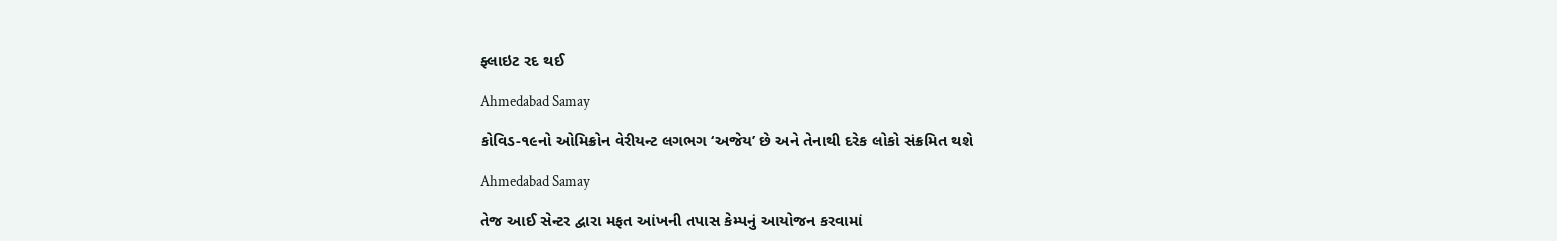ફ્લાઇટ રદ થઈ

Ahmedabad Samay

કોવિડ-૧૯નો ઓમિક્રોન વેરીયન્‍ટ લગભગ ‘અજેય’ છે અને તેનાથી દરેક લોકો સંક્રમિત થશે

Ahmedabad Samay

તેજ આઈ સેન્ટર દ્વારા મફત આંખની તપાસ કેમ્પનું આયોજન કરવામાં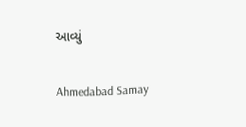આવ્યું

Ahmedabad Samay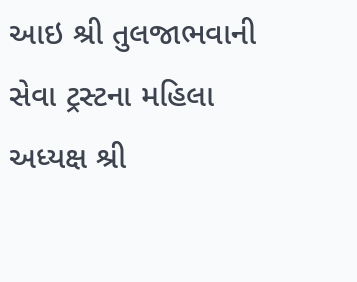આઇ શ્રી તુલજાભવાની સેવા ટ્રસ્ટના મહિલા અધ્યક્ષ શ્રી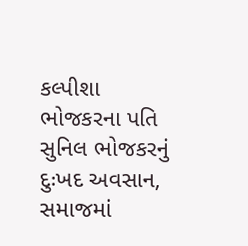કલ્પીશા ભોજકરના પતિ સુનિલ ભોજકરનું દુઃખદ અવસાન, સમાજમાં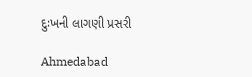દુઃખની લાગણી પ્રસરી

Ahmedabad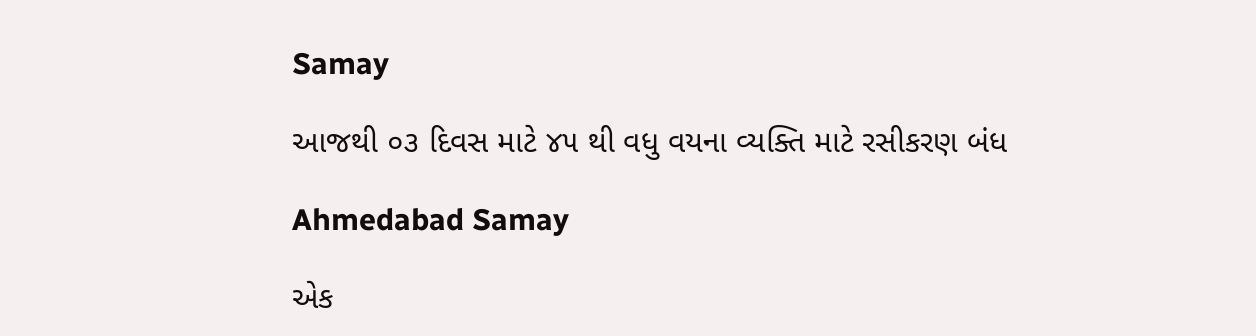Samay

આજથી ૦૩ દિવસ માટે ૪૫ થી વધુ વયના વ્યક્તિ માટે રસીકરણ બંધ

Ahmedabad Samay

એક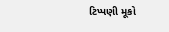ટિપ્પણી મૂકો